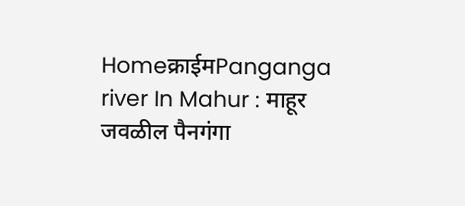Homeक्राईमPanganga river In Mahur : माहूर जवळील पैनगंगा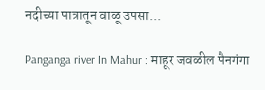नदीच्या पात्रातून वाळू उपसा...

Panganga river In Mahur : माहूर जवळील पैनगंगा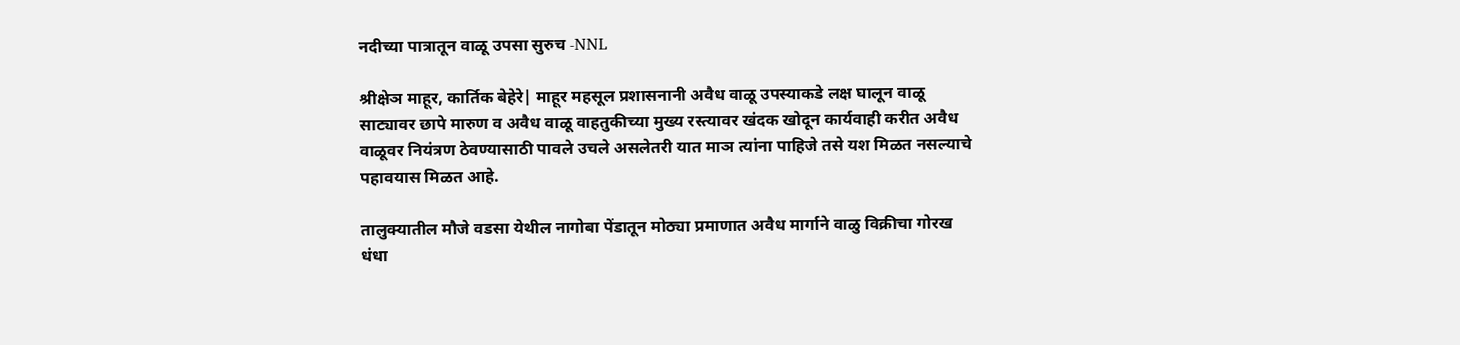नदीच्या पात्रातून वाळू उपसा सुरुच -NNL

श्रीक्षेञ माहूर, कार्तिक बेहेरे| माहूर महसूल प्रशासनानी अवैध वाळू उपस्याकडे लक्ष घालून वाळू साट्यावर छापे मारुण व अवैध वाळू वाहतुकीच्या मुख्य रस्त्यावर खंदक खोदून कार्यवाही करीत अवैध वाळूवर नियंत्रण ठेवण्यासाठी पावले उचले असलेतरी यात माञ त्यांना पाहिजे तसे यश मिळत नसल्याचे पहावयास मिळत आहे.

तालुक्यातील मौजे वडसा येथील नागोबा पेंडातून मोठ्या प्रमाणात अवैध मार्गाने वाळु विक्रीचा गोरख धंधा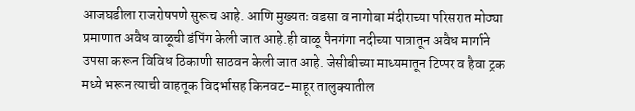आजघडीला राजरोषपणे सुरूच आहे. आणि मुख्यतः वडसा व नागोबा मंदीराच्या परिसरात मोठ्या प्रमाणात अवैध वाळूची डंपिंग केली जात आहे.ही वाळू पैनगंगा नदीच्या पात्रातून अवैध मार्गाने उपसा करून विविध ठिकाणी साठवन केली जात आहे. जेसीबीच्या माध्यमातून टिप्पर व हैवा ट्रक मध्ये भरून त्याची वाहतूक विदर्भासह किनवट-माहूर तालुक्यातील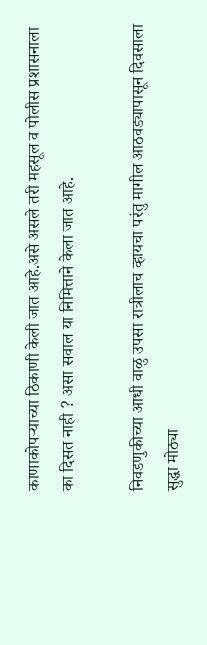काणाकोपर्‍याच्या ठिकाणी केली जात आहे.असे असले तरी महसूल व पोलीस प्रशासनाला का दिसत नाही ? असा सवाल या निमित्ताने केला जात आहे.

निवडणुकीच्या आधी वाळु उपसा रात्रीलाच व्हायचा परंतु मागील आठवड्यापासून दिवसाला सुद्धा मोठ्या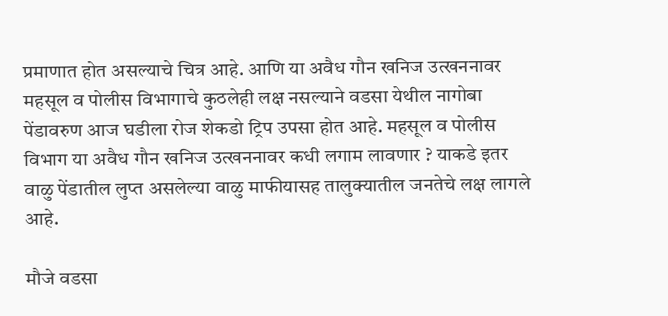प्रमाणात होत असल्याचे चित्र आहे. आणि या अवैध गौन खनिज उत्खननावर महसूल व पोलीस विभागाचे कुठलेही लक्ष नसल्याने वडसा येथील नागोबा पेंडावरुण आज घडीला रोज शेकडो ट्रिप उपसा होत आहे. महसूल व पोलीस विभाग या अवैध गौन खनिज उत्खननावर कधी लगाम लावणार ? याकडे इतर वाळु पेंडातील लुप्त असलेल्या वाळु माफीयासह तालुक्यातील जनतेचे लक्ष लागले आहे.

मौजे वडसा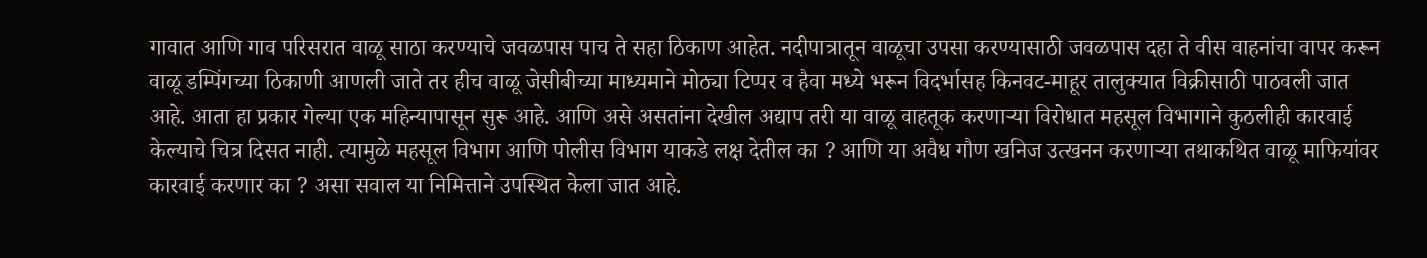गावात आणि गाव परिसरात वाळू साठा करण्याचे जवळपास पाच ते सहा ठिकाण आहेत. नदीपात्रातून वाळूचा उपसा करण्यासाठी जवळपास दहा ते वीस वाहनांचा वापर करून वाळू डम्पिंगच्या ठिकाणी आणली जाते तर हीच वाळू जेसीबीच्या माध्यमाने मोठ्या टिप्पर व हैवा मध्ये भरून विदर्भासह किनवट-माहूर तालुक्यात विक्रीसाठी पाठवली जात आहे. आता हा प्रकार गेल्या एक महिन्यापासून सुरू आहे. आणि असे असतांना देखील अद्याप तरी या वाळू वाहतूक करणाऱ्या विरोधात महसूल विभागाने कुठलीही कारवाई केल्याचे चित्र दिसत नाही. त्यामुळे महसूल विभाग आणि पोलीस विभाग याकडे लक्ष देतील का ? आणि या अवैध गौण खनिज उत्खनन करणाऱ्या तथाकथित वाळू माफियांवर कारवाई करणार का ? असा सवाल या निमित्ताने उपस्थित केला जात आहे.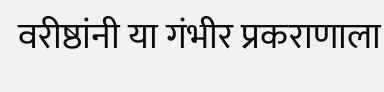वरीष्ठांनी या गंभीर प्रकराणाला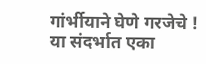गांर्भीयाने घेणे गरजेचे !
या संदर्भात एका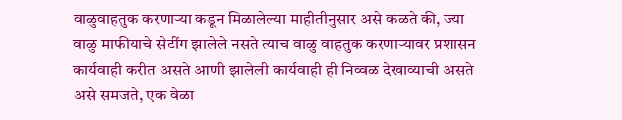वाळुवाहतुक करणाऱ्या कडून मिळालेल्या माहीतीनुसार असे कळते की, ज्या वाळु माफीयाचे सेटींग झालेले नसते त्याच वाळु वाहतुक करणाऱ्यावर प्रशासन कार्यवाही करीत असते आणी झालेली कार्यवाही ही निव्वळ देखाव्याची असते असे समजते, एक वेळा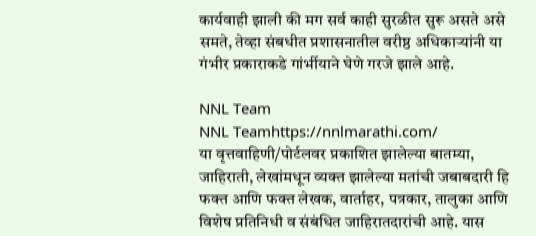कार्यवाही झाली की मग सर्व काही सुरळीत सुरू असते असे समते, तेव्हा संबधीत प्रशासनातील वरीष्ठ अधिकार्‍यांनी या गंभीर प्रकाराकडे गांर्भीयाने घेणे गरजे झाले आहे.

NNL Team
NNL Teamhttps://nnlmarathi.com/
या वृत्तवाहिणी/पोर्टलवर प्रकाशित झालेल्या बातम्या, जाहिराती, लेखांमधून व्यक्त झालेल्या मतांची जबाबदारी हि फक्त आणि फक्त लेखक, वार्ताहर, पत्रकार, तालुका आणि विशेष प्रतिनिधी व संबंधित जाहिरातदारांची आहे. यास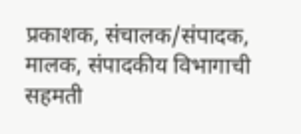प्रकाशक, संचालक/संपादक, मालक, संपादकीय विभागाची सहमती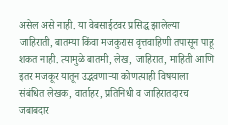असेल असे नाही. या वेबसाईटवर प्रसिद्ध झालेल्या जाहिराती, बातम्या किंवा मजकुरास वृत्तवाहिणी तपासून पाहू शकत नाही. त्यामुळे बातमी, लेख, जाहिरात, माहिती आणि इतर मजकूर यातून उद्भवणाऱ्या कोणत्याही विषयाला संबंधित लेखक, वार्ताहर, प्रतिनिधी व जाहिरातदारच जबाबदार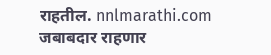राहतील. nnlmarathi.com जबाबदार राहणार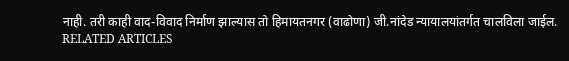नाही. तरी काही वाद-विवाद निर्माण झाल्यास तो हिमायतनगर (वाढोणा) जी.नांदेड न्यायालयांतर्गत चालविला जाईल.
RELATED ARTICLES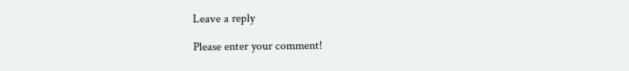Leave a reply

Please enter your comment!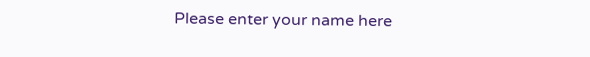Please enter your name here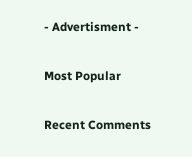- Advertisment -

Most Popular

Recent Comments